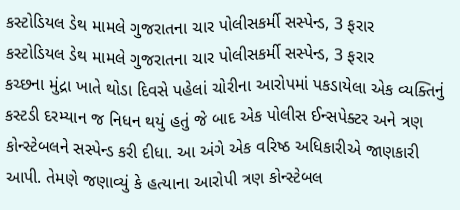કસ્ટોડિયલ ડેથ મામલે ગુજરાતના ચાર પોલીસકર્મી સસ્પેન્ડ, 3 ફરાર
કસ્ટોડિયલ ડેથ મામલે ગુજરાતના ચાર પોલીસકર્મી સસ્પેન્ડ, 3 ફરાર
કચ્છના મુંદ્રા ખાતે થોડા દિવસે પહેલાં ચોરીના આરોપમાં પકડાયેલા એક વ્યક્તિનું કસ્ટડી દરમ્યાન જ નિધન થયું હતું જે બાદ એક પોલીસ ઈન્સપેક્ટર અને ત્રણ કોન્સ્ટેબલને સસ્પેન્ડ કરી દીધા. આ અંગે એક વરિષ્ઠ અધિકારીએ જાણકારી આપી. તેમણે જણાવ્યું કે હત્યાના આરોપી ત્રણ કોન્સ્ટેબલ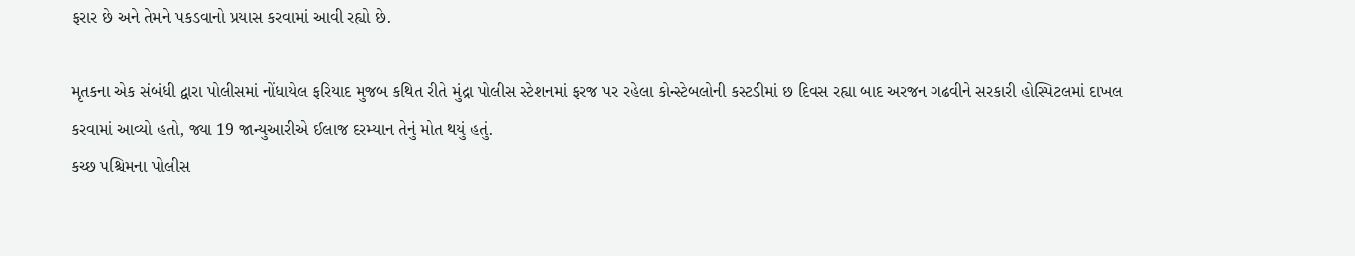ફરાર છે અને તેમને પકડવાનો પ્રયાસ કરવામાં આવી રહ્યો છે.

મૃતકના એક સંબંધી દ્વારા પોલીસમાં નોંધાયેલ ફરિયાદ મુજબ કથિત રીતે મુંદ્રા પોલીસ સ્ટેશનમાં ફરજ પર રહેલા કોન્સ્ટેબલોની કસ્ટડીમાં છ દિવસ રહ્યા બાદ અરજન ગઢવીને સરકારી હોસ્પિટલમાં દાખલ કરવામાં આવ્યો હતો, જ્યા 19 જાન્યુઆરીએ ઈલાજ દરમ્યાન તેનું મોત થયું હતું.
કચ્છ પશ્ચિમના પોલીસ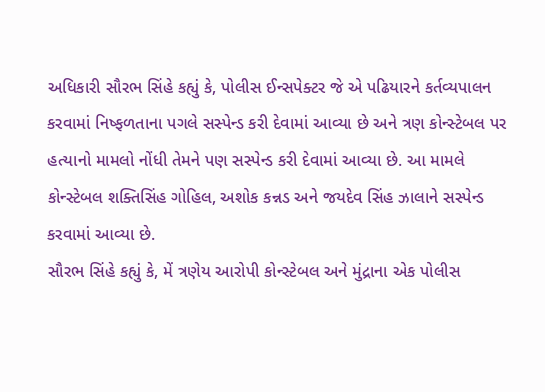અધિકારી સૌરભ સિંહે કહ્યું કે, પોલીસ ઈન્સપેક્ટર જે એ પઢિયારને કર્તવ્યપાલન કરવામાં નિષ્ફળતાના પગલે સસ્પેન્ડ કરી દેવામાં આવ્યા છે અને ત્રણ કોન્સ્ટેબલ પર હત્યાનો મામલો નોંધી તેમને પણ સસ્પેન્ડ કરી દેવામાં આવ્યા છે. આ મામલે કોન્સ્ટેબલ શક્તિસિંહ ગોહિલ, અશોક કન્નડ અને જયદેવ સિંહ ઝાલાને સસ્પેન્ડ કરવામાં આવ્યા છે.
સૌરભ સિંહે કહ્યું કે, મેં ત્રણેય આરોપી કોન્સ્ટેબલ અને મુંદ્રાના એક પોલીસ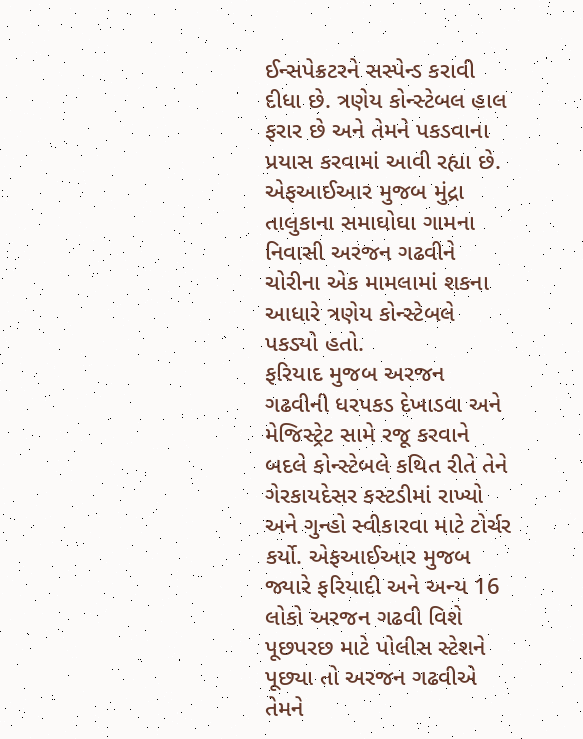ઈન્સપેક્રટરને સસ્પેન્ડ કરાવી દીધા છે. ત્રણેય કોન્સ્ટેબલ હાલ ફરાર છે અને તેમને પકડવાના પ્રયાસ કરવામાં આવી રહ્યા છે. એફઆઈઆર મુજબ મુંદ્રા તાલુકાના સમાઘોઘા ગામના નિવાસી અરજન ગઢવીને ચોરીના એક મામલામાં શકના આધારે ત્રણેય કોન્સ્ટેબલે પકડ્યો હતો.
ફરિયાદ મુજબ અરજન ગઢવીની ધરપકડ દેખાડવા અને મેજિસ્ટ્રેટ સામે રજૂ કરવાને બદલે કોન્સ્ટેબલે કથિત રીતે તેને ગેરકાયદેસર કસ્ટડીમાં રાખ્યો અને ગુન્હો સ્વીકારવા માટે ટોર્ચર કર્યો. એફઆઈઆર મુજબ જ્યારે ફરિયાદી અને અન્ય 16 લોકો અરજન ગઢવી વિશે પૂછપરછ માટે પોલીસ સ્ટેશને પૂછ્યા તો અરજન ગઢવીએ તેમને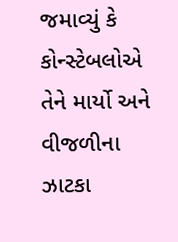જમાવ્યું કે કોન્સ્ટેબલોએ તેને માર્યો અને વીજળીના ઝાટકા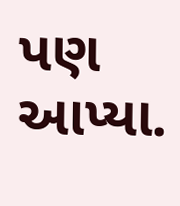પણ આપ્યા.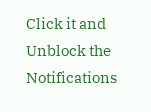Click it and Unblock the Notifications